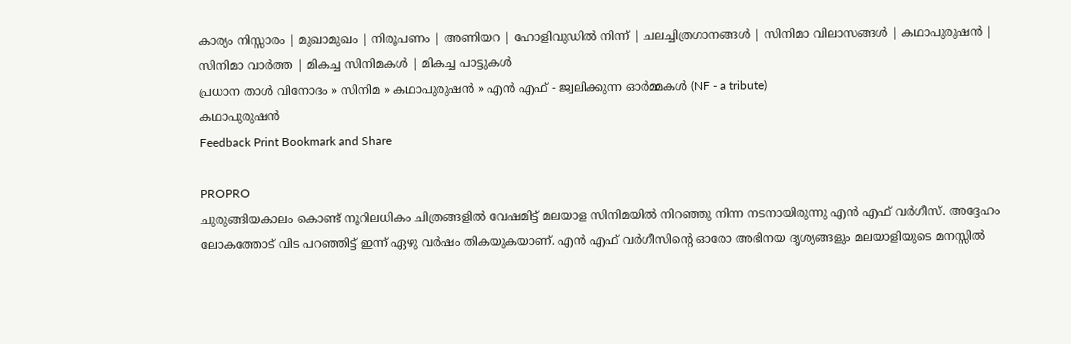കാര്യം നിസ്സാരം | മുഖാമുഖം | നിരൂപണം | അണിയറ | ഹോളിവുഡില്‍ നിന്ന്‌ | ചലച്ചിത്രഗാനങ്ങള്‍ | സിനിമാ വിലാസങ്ങള്‍ | കഥാപുരുഷന്‍ | സിനിമാ വാര്‍ത്ത | മികച്ച സിനിമകള്‍ | മികച്ച പാട്ടുകള്‍
പ്രധാന താള്‍ വിനോദം » സിനിമ » കഥാപുരുഷന്‍ » എന്‍ എഫ് - ജ്വലിക്കുന്ന ഓര്‍മ്മകള്‍ (NF - a tribute)
കഥാപുരുഷന്‍
Feedback Print Bookmark and Share

PROPRO
ചുരുങ്ങിയകാലം കൊണ്ട് നൂറിലധികം ചിത്രങ്ങളില്‍ വേഷമിട്ട് മലയാള സിനിമയില്‍ നിറഞ്ഞു നിന്ന നടനായിരുന്നു എന്‍ എഫ് വര്‍ഗീസ്. അദ്ദേഹം ലോകത്തോട് വിട പറഞ്ഞിട്ട് ഇന്ന് ഏഴു വര്‍ഷം തികയുകയാണ്. എന്‍ എഫ് വര്‍ഗീസിന്‍റെ ഓരോ അഭിനയ ദൃശ്യങ്ങളും മലയാളിയുടെ മനസ്സില്‍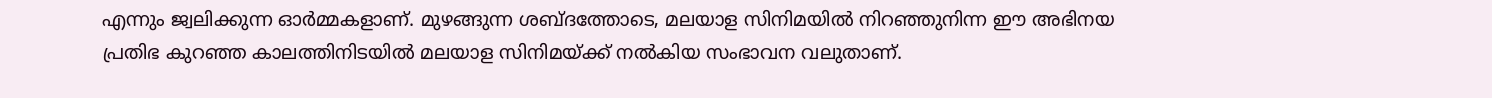എന്നും ജ്വലിക്കുന്ന ഓര്‍മ്മകളാണ്. മുഴങ്ങുന്ന ശബ്ദത്തോടെ, മലയാള സിനിമയില്‍ നിറഞ്ഞുനിന്ന ഈ അഭിനയ പ്രതിഭ കുറഞ്ഞ കാലത്തിനിടയില്‍ മലയാള സിനിമയ്ക്ക് നല്‍കിയ സംഭാവന വലുതാണ്.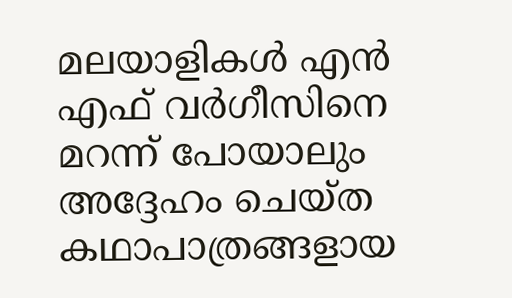മലയാളികള്‍ എന്‍ എഫ് വര്‍ഗീസിനെ മറന്ന് പോയാലും അദ്ദേഹം ചെയ്ത കഥാപാത്രങ്ങളായ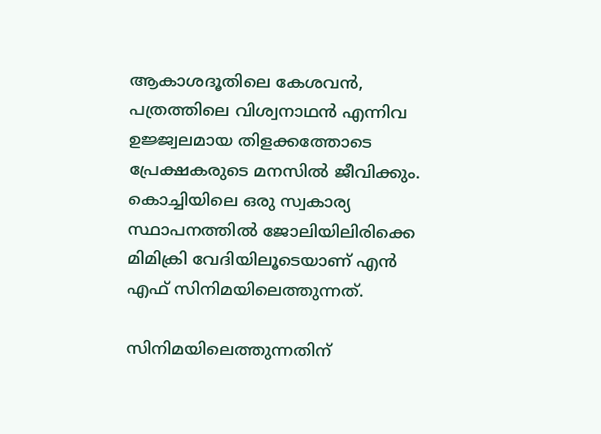ആകാശദൂതിലെ കേശവന്‍, പത്രത്തിലെ വിശ്വനാഥന്‍ എന്നിവ ഉജ്ജ്വലമായ തിളക്കത്തോടെ പ്രേക്ഷകരുടെ മനസില്‍ ജീവിക്കും. കൊച്ചിയിലെ ഒരു സ്വകാര്യ സ്ഥാപനത്തില്‍ ജോലിയിലിരിക്കെ മിമിക്രി വേദിയിലൂടെയാണ് എന്‍ എഫ് സിനിമയിലെത്തുന്നത്.

സിനിമയിലെത്തുന്നതിന്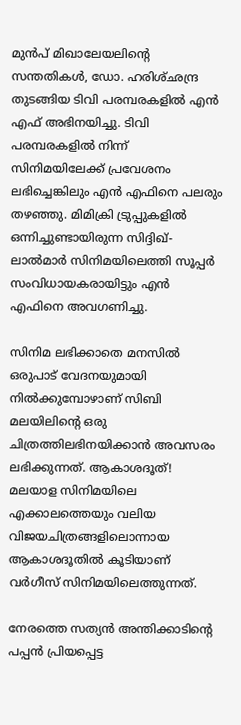മുന്‍പ് മിഖാലേയലിന്‍റെ സന്തതികള്‍, ഡോ. ഹരിശ്ഛന്ദ്ര തുടങ്ങിയ ടിവി പരമ്പരകളില്‍ എന്‍ എഫ് അഭിനയിച്ചു. ടിവി പരമ്പരകളില്‍ നിന്ന് സിനിമയിലേക്ക് പ്രവേശനം ലഭിച്ചെങ്കിലും എന്‍ എഫിനെ പലരും തഴഞ്ഞു. മിമിക്രി ട്രുപ്പുകളില്‍ ഒന്നിച്ചുണ്ടായിരുന്ന സിദ്ദിഖ്-ലാല്‍മാര്‍ സിനിമയിലെത്തി സൂപ്പര്‍ സംവിധായകരായിട്ടും എന്‍ എഫിനെ അവഗണിച്ചു.

സിനിമ ലഭിക്കാതെ മനസില്‍ ഒരുപാട് വേദനയുമായി നില്‍ക്കുമ്പോഴാണ് സിബി മലയിലിന്‍റെ ഒരു ചിത്രത്തിലഭിനയിക്കാന്‍ അവസരം ലഭിക്കുന്നത്. ആകാശദൂത്! മലയാള സിനിമയിലെ എക്കാലത്തെയും വലിയ വിജയചിത്രങ്ങളിലൊന്നായ ആകാശദൂതില്‍ കൂടിയാണ് വര്‍ഗീസ് സിനിമയിലെത്തുന്നത്.

നേരത്തെ സത്യന്‍ അന്തിക്കാടിന്‍റെ പപ്പന്‍ പ്രിയപ്പെട്ട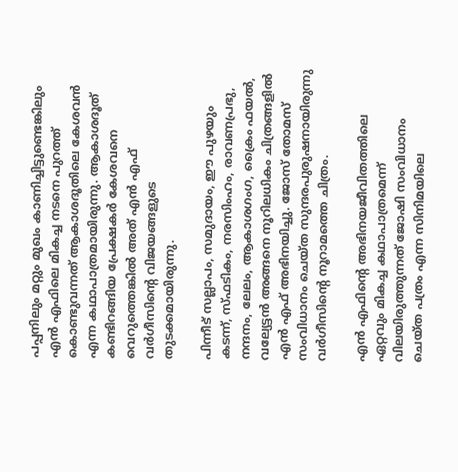പപ്പനിലും മറ്റും മുഖം കാണിച്ചിട്ടുണ്ടെങ്കിലും എന്‍ എഫിലെ മികച്ച നടനെ പുറത്ത് കൊണ്ടുവന്നത് ആകാശദൂതിലെ കേശവന്‍ എന്ന കഥാപാത്രമായിരുന്നു. ആകാശദൂത് കണ്ടിറങ്ങിയ പ്രേക്ഷകര്‍ കേശവനെ വെറുത്തെങ്കില്‍ അത് എന്‍ എഫ് വര്‍ഗീസിന്‍റെ വിജയങ്ങളുടെ തുടക്കമായിരുന്നു.

പിന്നീട് സല്ലാപം, സമുദായം, ഈ പുഴയും കടന്ന്, സ്ഫടികം, നരസിംഹം, രാവണപ്രഭു, നന്ദനം, ലേലം, ആകാശഗംഗ, ക്രൈം ഫയല്‍, വല്യേട്ടന്‍ അങ്ങനെ നൂറിലധികം ചിത്രങ്ങളില്‍ എന്‍ എഫ് അഭിനയിച്ചു‍. ജോസ് തോമസ് സംവിധാനം ചെയ്ത സുന്ദരപുരുഷനായിരുന്നു വര്‍ഗീസിന്‍റെ നൂറാമത്തെ ചിത്രം.

എന്‍ എഫിന്‍റെ അഭിനയജീവിതത്തിലെ ഏറ്റവും മികച്ച കഥാപാത്രമെന്ന് വിലയിരുത്തുന്നത് ജോഷി സംവിധാനം ചെയ്ത പത്രം എന്ന സിനിമയിലെ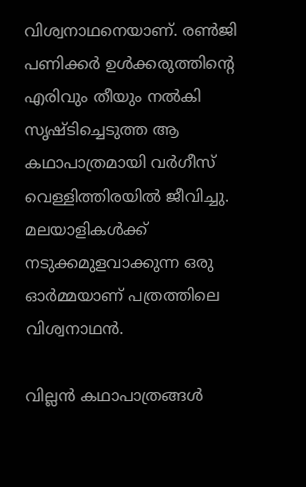വിശ്വനാഥനെയാണ്. രണ്‍ജി പണിക്കര്‍ ഉള്‍ക്കരുത്തിന്‍റെ എരിവും തീയും നല്‍കി സൃഷ്ടിച്ചെടുത്ത ആ കഥാപാത്രമായി വര്‍ഗീസ് വെള്ളിത്തിരയില്‍ ജീവിച്ചു. മലയാളികള്‍ക്ക് നടുക്കമുളവാക്കുന്ന ഒരു ഓര്‍മ്മയാണ് പത്രത്തിലെ വിശ്വനാഥന്‍.

വില്ലന്‍ കഥാപാത്രങ്ങള്‍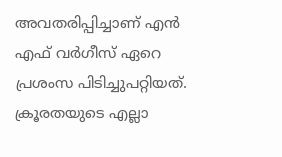അവതരിപ്പിച്ചാണ് എന്‍ എഫ് വര്‍ഗീസ് ഏറെ പ്രശംസ പിടിച്ചുപറ്റിയത്. ക്രൂരതയുടെ എല്ലാ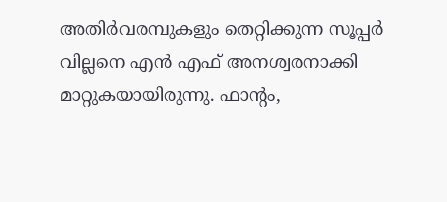അതിര്‍വരമ്പുകളും തെറ്റിക്കുന്ന സൂപ്പര്‍ വില്ലനെ എന്‍ എഫ് അനശ്വരനാക്കി മാറ്റുകയായിരുന്നു. ഫാന്‍റം,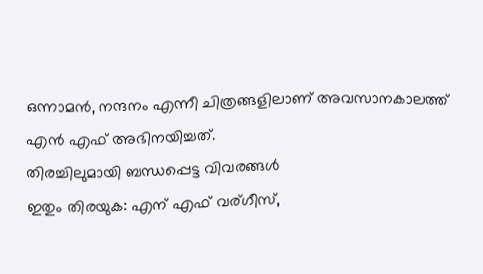ഒന്നാമന്‍, നന്ദനം എന്നീ ചിത്രങ്ങളിലാണ് അവസാനകാലത്ത് എന്‍ എഫ് അഭിനയിച്ചത്.
തിരച്ചിലുമായി ബന്ധപ്പെട്ട വിവരങ്ങള്‍
ഇതും തിരയുക: എന് എഫ് വര്ഗീസ്,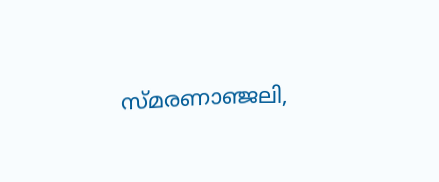സ്മരണാഞ്ജലി,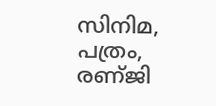സിനിമ, പത്രം, രണ്ജി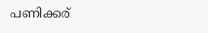പണിക്കര്